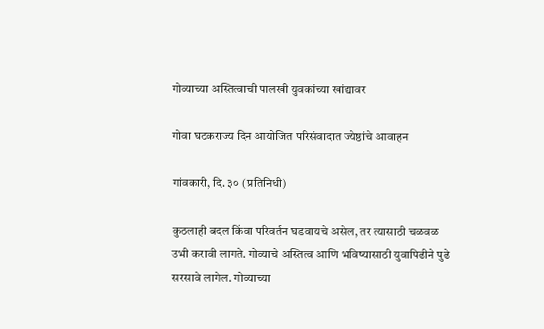गोव्याच्या अस्तित्वाची पालखी युवकांच्या खांद्यावर

गोवा घटकराज्य दिन आयोजित परिसंवादात ज्येष्ठांचे आवाहन

गांवकारी, दि. ३० (प्रतिनिधी)

कुठलाही बदल किंवा परिवर्तन घडवायचे असेल, तर त्यासाठी चळवळ उभी करावी लागते. गोव्याचे अस्तित्व आणि भविष्यासाठी युवापिढीने पुढे सरसावे लागेल. गोव्याच्या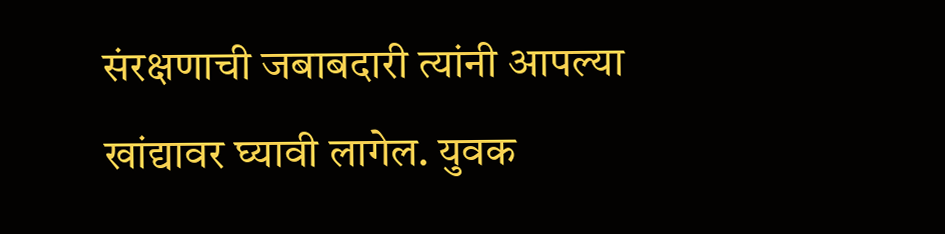संरक्षणाची जबाबदारी त्यांनी आपल्या खांद्यावर घ्यावी लागेल. युवक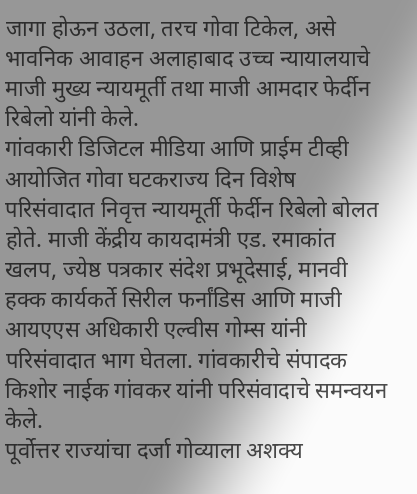जागा होऊन उठला, तरच गोवा टिकेल, असे भावनिक आवाहन अलाहाबाद उच्च न्यायालयाचे माजी मुख्य न्यायमूर्ती तथा माजी आमदार फेर्दीन रिबेलो यांनी केले.
गांवकारी डिजिटल मीडिया आणि प्राईम टीव्ही आयोजित गोवा घटकराज्य दिन विशेष परिसंवादात निवृत्त न्यायमूर्ती फेर्दीन रिबेलो बोलत होते. माजी केंद्रीय कायदामंत्री एड. रमाकांत खलप, ज्येष्ठ पत्रकार संदेश प्रभूदेसाई, मानवी हक्क कार्यकर्ते सिरील फर्नांडिस आणि माजी आयएएस अधिकारी एल्वीस गोम्स यांनी परिसंवादात भाग घेतला. गांवकारीचे संपादक किशोर नाईक गांवकर यांनी परिसंवादाचे समन्वयन केले.
पूर्वोत्तर राज्यांचा दर्जा गोव्याला अशक्य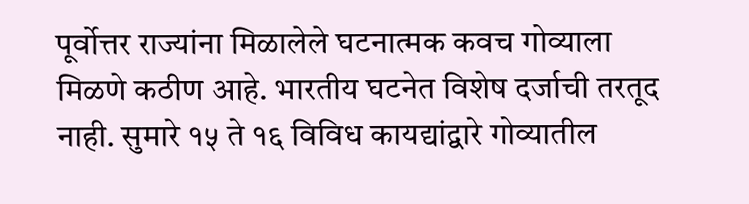पूर्वोत्तर राज्यांना मिळालेले घटनात्मक कवच गोव्याला मिळणे कठीण आहे. भारतीय घटनेत विशेष दर्जाची तरतूद नाही. सुमारे १५ ते १६ विविध कायद्यांद्वारे गोव्यातील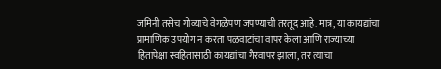जमिनी तसेच गोव्याचे वेगळेपण जपण्याची तरतूद आहे. मात्र, या कायद्यांचा प्रामाणिक उपयोग न करता पळवाटांचा वापर केला आणि राज्याच्या हितापेक्षा स्वहितासाठी कायद्यांचा गैरवापर झाला, तर त्याचा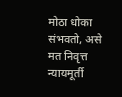मोठा धोका संभवतो, असे मत निवृत्त न्यायमूर्ती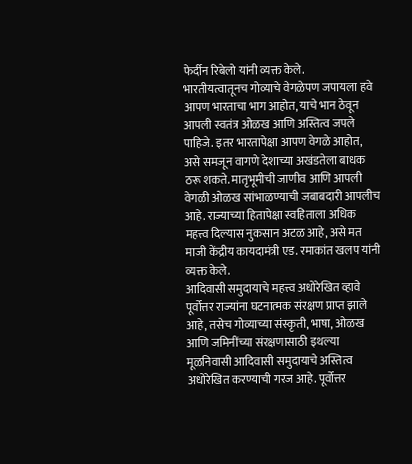फेर्दीन रिबेलो यांनी व्यक्त केले.
भारतीयत्वातूनच गोव्याचे वेगळेपण जपायला हवे
आपण भारताचा भाग आहोत, याचे भान ठेवून आपली स्वतंत्र ओळख आणि अस्तित्व जपले पाहिजे. इतर भारतापेक्षा आपण वेगळे आहोत, असे समजून वागणे देशाच्या अखंडतेला बाधक ठरू शकते. मातृभूमीची जाणीव आणि आपली वेगळी ओळख सांभाळण्याची जबाबदारी आपलीच आहे. राज्याच्या हितापेक्षा स्वहिताला अधिक महत्त्व दिल्यास नुकसान अटळ आहे, असे मत माजी केंद्रीय कायदामंत्री एड. रमाकांत खलप यांनी व्यक्त केले.
आदिवासी समुदायाचे महत्त्व अधोरेखित व्हावे
पूर्वोत्तर राज्यांना घटनात्मक संरक्षण प्राप्त झाले आहे, तसेच गोव्याच्या संस्कृती, भाषा, ओळख आणि जमिनींच्या संरक्षणासाठी इथल्या मूळनिवासी आदिवासी समुदायाचे अस्तित्व अधोरेखित करण्याची गरज आहे. पूर्वोत्तर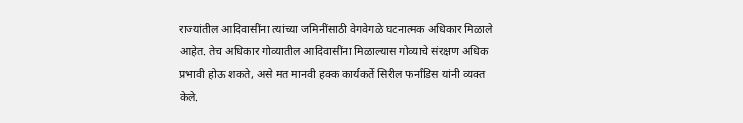राज्यांतील आदिवासींना त्यांच्या जमिनींसाठी वेगवेगळे घटनात्मक अधिकार मिळाले आहेत. तेच अधिकार गोव्यातील आदिवासींना मिळाल्यास गोव्याचे संरक्षण अधिक प्रभावी होऊ शकते, असे मत मानवी हक्क कार्यकर्ते सिरील फर्नांडिस यांनी व्यक्त केले.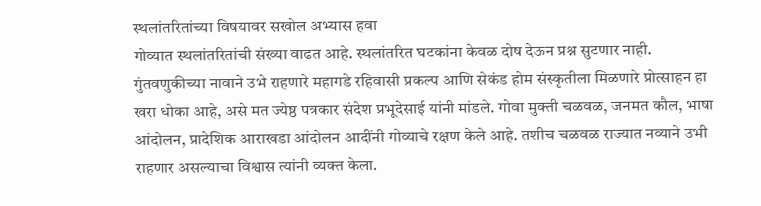स्थलांतरितांच्या विषयावर सखोल अभ्यास हवा
गोव्यात स्थलांतरितांची संख्या वाढत आहे. स्थलांतरित घटकांना केवळ दोष देऊन प्रश्न सुटणार नाही. गुंतवणुकीच्या नावाने उभे राहणारे महागडे रहिवासी प्रकल्प आणि सेकंड होम संस्कृतीला मिळणारे प्रोत्साहन हा खरा धोका आहे, असे मत ज्येष्ठ पत्रकार संदेश प्रभूदेसाई यांनी मांडले. गोवा मुक्ती चळवळ, जनमत कौल, भाषा आंदोलन, प्रादेशिक आराखडा आंदोलन आदींनी गोव्याचे रक्षण केले आहे. तशीच चळवळ राज्यात नव्याने उभी राहणार असल्याचा विश्वास त्यांनी व्यक्त केला.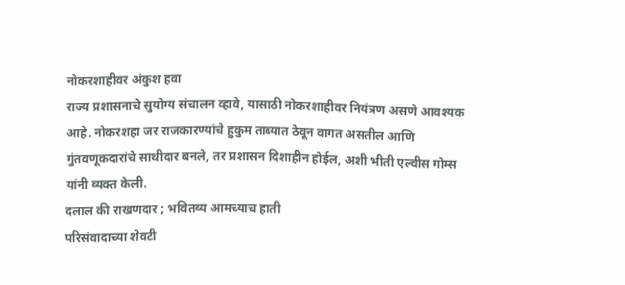नोकरशाहीवर अंकुश हवा
राज्य प्रशासनाचे सुयोग्य संचालन व्हावे, यासाठी नोकरशाहीवर नियंत्रण असणे आवश्यक आहे. नोकरशहा जर राजकारण्यांचे हुकुम ताब्यात ठेवून वागत असतील आणि गुंतवणूकदारांचे साथीदार बनले, तर प्रशासन दिशाहीन होईल, अशी भीती एल्वीस गोम्स यांनी व्यक्त केली.
दलाल की राखणदार ; भवितव्य आमच्याच हाती
परिसंवादाच्या शेवटी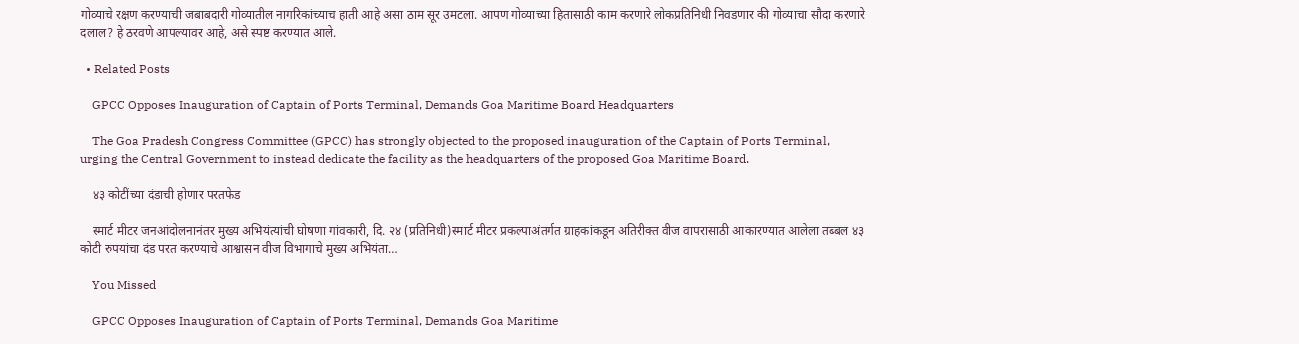गोव्याचे रक्षण करण्याची जबाबदारी गोव्यातील नागरिकांच्याच हाती आहे असा ठाम सूर उमटला. आपण गोव्याच्या हितासाठी काम करणारे लोकप्रतिनिधी निवडणार की गोव्याचा सौदा करणारे दलाल? हे ठरवणे आपल्यावर आहे, असे स्पष्ट करण्यात आले.

  • Related Posts

    GPCC Opposes Inauguration of Captain of Ports Terminal, Demands Goa Maritime Board Headquarters

    The Goa Pradesh Congress Committee (GPCC) has strongly objected to the proposed inauguration of the Captain of Ports Terminal, urging the Central Government to instead dedicate the facility as the headquarters of the proposed Goa Maritime Board.

    ४३ कोटींच्या दंडाची होणार परतफेड

    स्मार्ट मीटर जनआंदोलनानंतर मुख्य अभियंत्यांची घोषणा गांवकारी, दि. २४ (प्रतिनिधी)स्मार्ट मीटर प्रकल्पाअंतर्गत ग्राहकांकडून अतिरीक्त वीज वापरासाठी आकारण्यात आलेला तब्बल ४३ कोटी रुपयांचा दंड परत करण्याचे आश्वासन वीज विभागाचे मुख्य अभियंता…

    You Missed

    GPCC Opposes Inauguration of Captain of Ports Terminal, Demands Goa Maritime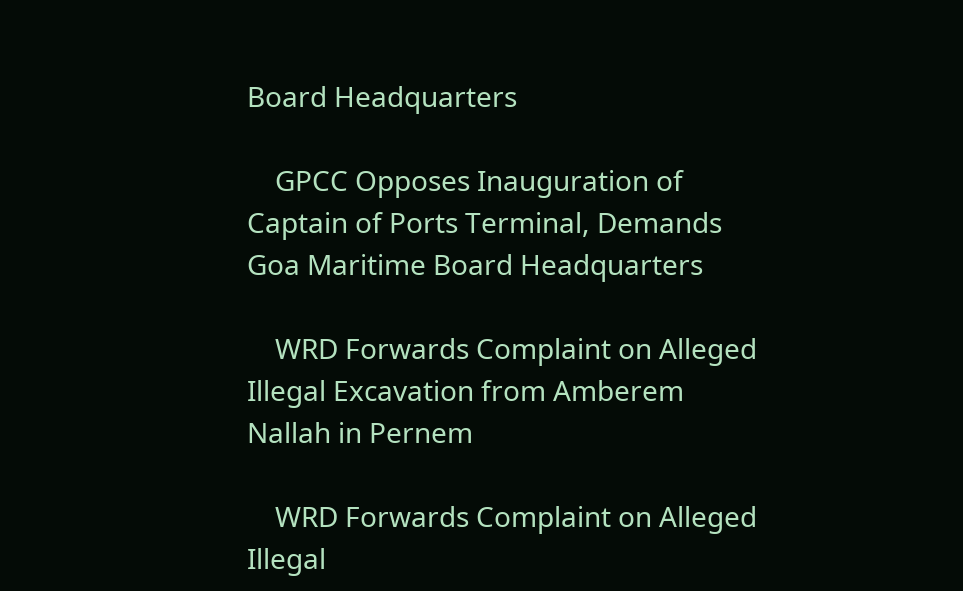Board Headquarters

    GPCC Opposes Inauguration of Captain of Ports Terminal, Demands Goa Maritime Board Headquarters

    WRD Forwards Complaint on Alleged Illegal Excavation from Amberem Nallah in Pernem

    WRD Forwards Complaint on Alleged Illegal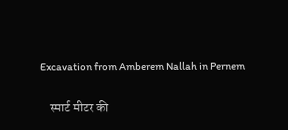Excavation from Amberem Nallah in Pernem

    स्मार्ट मीटर की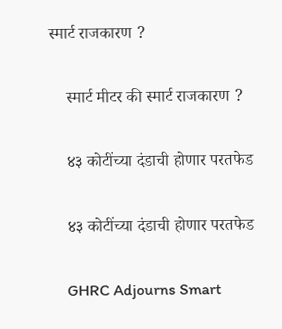स्मार्ट राजकारण ?

    स्मार्ट मीटर की स्मार्ट राजकारण ?

    ४३ कोटींच्या दंडाची होणार परतफेड

    ४३ कोटींच्या दंडाची होणार परतफेड

    GHRC Adjourns Smart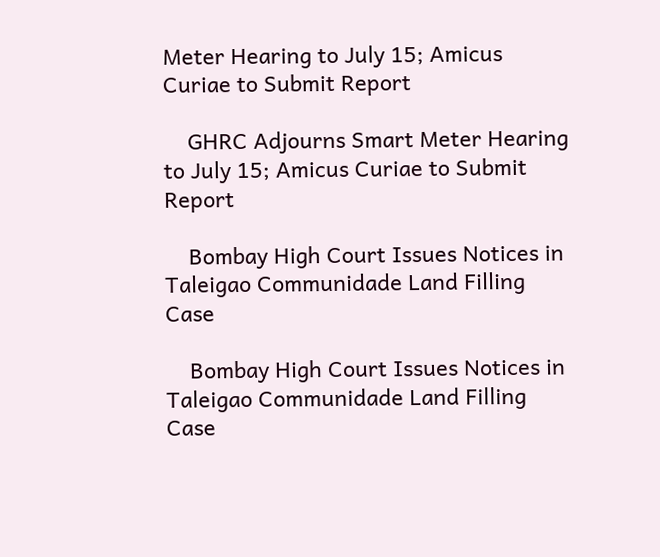Meter Hearing to July 15; Amicus Curiae to Submit Report

    GHRC Adjourns Smart Meter Hearing to July 15; Amicus Curiae to Submit Report

    Bombay High Court Issues Notices in Taleigao Communidade Land Filling Case

    Bombay High Court Issues Notices in Taleigao Communidade Land Filling Case